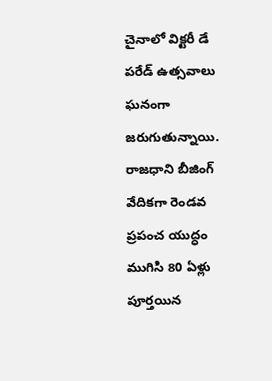చైనాలో విక్టరీ డే పరేడ్ ఉత్సవాలు ఘనంగా జరుగుతున్నాయి. రాజధాని బీజింగ్ వేదికగా రెండవ ప్రపంచ యుద్ధం ముగిసి 80 ఏళ్లు పూర్తయిన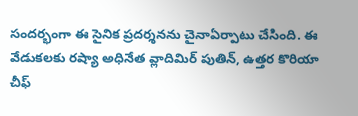సందర్భంగా ఈ సైనిక ప్రదర్శనను చైనాఏర్పాటు చేసింది. ఈ వేడుకలకు రష్యా అధినేత వ్లాదిమిర్ పుతిన్, ఉత్తర కొరియా చీఫ్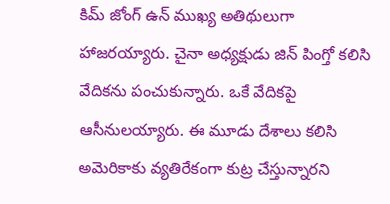కిమ్ జోంగ్ ఉన్ ముఖ్య అతిథులుగా హాజరయ్యారు. చైనా అధ్యక్షుడు జిన్ పింగ్తో కలిసి వేదికను పంచుకున్నారు. ఒకే వేదికపై ఆసీనులయ్యారు. ఈ మూడు దేశాలు కలిసి అమెరికాకు వ్యతిరేకంగా కుట్ర చేస్తున్నారని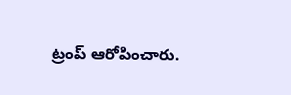ట్రంప్ ఆరోపించారు.